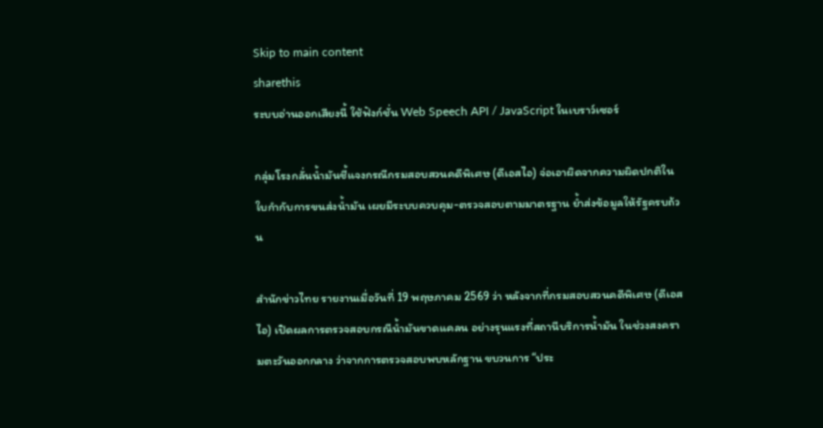Skip to main content
sharethis
ระบบอ่านออกเสียงนี้ ใช้ฟังก์ชั่น Web Speech API / JavaScript ในเบราว์เซอร์

กลุ่มโรงกลั่นน้ำมันชี้แจงกรณีกรมสอบสวนคดีพิเศษ (ดีเอสไอ) จ่อเอาผิดจากความผิดปกติในใบกำกับการขนส่งน้ำมัน เผยมีระบบควบคุม-ตรวจสอบตามมาตรฐาน ย้ำส่งข้อมูลให้รัฐครบถ้วน

สำนักข่าวไทย รายงานเมื่อวันที่ 19 พฤษภาคม 2569 ว่า หลังจากที่กรมสอบสวนคดีพิเศษ (ดีเอสไอ) เปิดผลการตรวจสอบกรณีน้ำมันขาดแคลน อย่างรุนแรงที่สถานีบริการน้ำมัน ในช่วงสงครามตะวันออกกลาง ว่าจากการตรวจสอบพบหลักฐาน ขบวนการ “ประ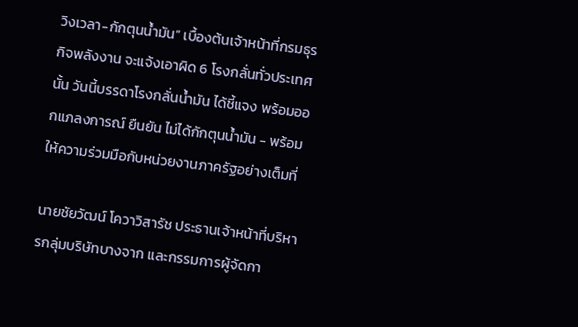วิงเวลา-กักตุนน้ำมัน” เบื้องต้นเจ้าหน้าที่กรมธุรกิจพลังงาน จะแจ้งเอาผิด 6 โรงกลั่นทั่วประเทศนั้น วันนี้บรรดาโรงกลั่นน้ำมัน ได้ชี้แจง พร้อมออกแภลงการณ์ ยืนยัน ไม่ได้กักตุนน้ำมัน - พร้อมให้ความร่วมมือกับหน่วยงานภาครัฐอย่างเต็มที่

นายชัยวัฒน์ โควาวิสารัช ประธานเจ้าหน้าที่บริหารกลุ่มบริษัทบางจาก และกรรมการผู้จัดกา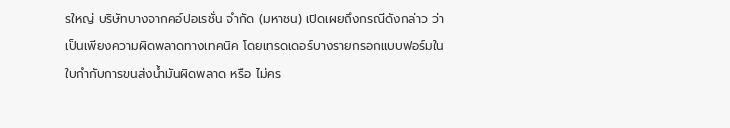รใหญ่ บริษัทบางจากคอ์ปอเรชั่น จำกัด (มหาชน) เปิดเผยถึงกรณีดังกล่าว ว่า เป็นเพียงความผิดพลาดทางเทคนิค โดยเทรดเดอร์บางรายกรอกแบบฟอร์มในใบกำกับการขนส่งน้ำมันผิดพลาด หรือ ไม่คร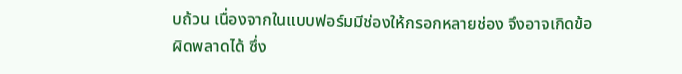บถ้วน เนื่องจากในแบบฟอร์มมีช่องให้กรอกหลายช่อง จึงอาจเกิดข้อผิดพลาดได้ ซึ่ง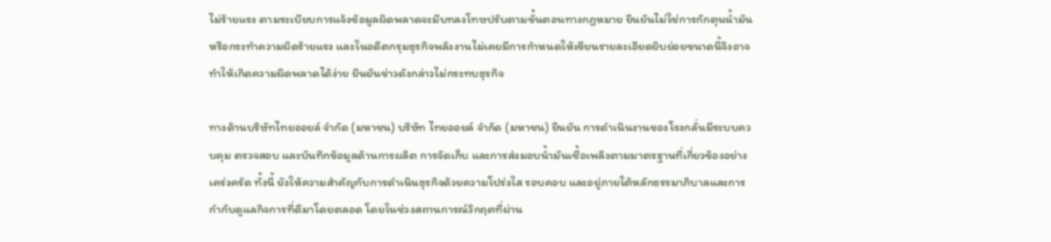ไม่ร้ายแรง ตามระเบียบการแจ้งข้อมูลผิดพลาดจะมีบทลงโทษปรับตามขั้นตอนทางกฎหมาย ยืนยันไม่ใช่การกักตุนน้ำมันหรือกระทำความผิดร้ายแรง และในอดีตกรุมธุรกิจพลังงานไม่เคยมีการกำหนดให้เขียนรายละเอียดยิบย่อยขนาดนี้จึงอาจทำให้เกิดความผิดพลาดได้ง่าย ยืนยันข่าวดังกล่าวไม่กระทบธุรกิจ

ทางด้านบริษัทไทยออยล์ จำกัด (มหาชน) บริษัท ไทยออยล์ จำกัด (มหาชน) ยืนยัน การดำเนินงานของโรงกลั่นมีระบบควบคุม ตรวจสอบ และบันทึกข้อมูลด้านการผลิต การจัดเก็บ และการส่งมอบน้ำมันเชื้อเพลิงตามมาตรฐานที่เกี่ยวข้องอย่างเคร่งครัด ทั้งนี้ ยังให้ความสำคัญกับการดำเนินธุรกิจด้วยความโปร่งใส รอบคอบ และอยู่ภายใต้หลักธรรมาภิบาลและการกำกับดูแลกิจการที่ดีมาโดยตลอด โดยในช่วงสถานการณ์วิกฤตที่ผ่าน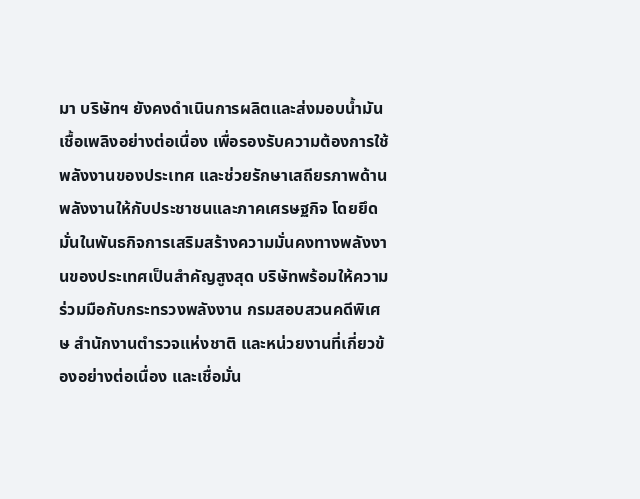มา บริษัทฯ ยังคงดำเนินการผลิตและส่งมอบน้ำมันเชื้อเพลิงอย่างต่อเนื่อง เพื่อรองรับความต้องการใช้พลังงานของประเทศ และช่วยรักษาเสถียรภาพด้านพลังงานให้กับประชาชนและภาคเศรษฐกิจ โดยยึดมั่นในพันธกิจการเสริมสร้างความมั่นคงทางพลังงานของประเทศเป็นสำคัญสูงสุด บริษัทพร้อมให้ความร่วมมือกับกระทรวงพลังงาน กรมสอบสวนคดีพิเศษ สำนักงานตำรวจแห่งชาติ และหน่วยงานที่เกี่ยวข้องอย่างต่อเนื่อง และเชื่อมั่น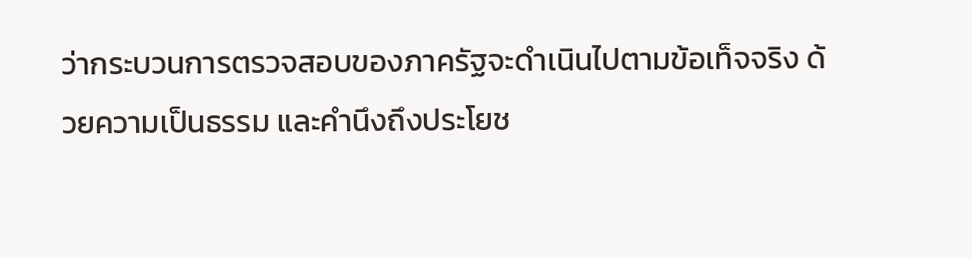ว่ากระบวนการตรวจสอบของภาครัฐจะดำเนินไปตามข้อเท็จจริง ด้วยความเป็นธรรม และคำนึงถึงประโยช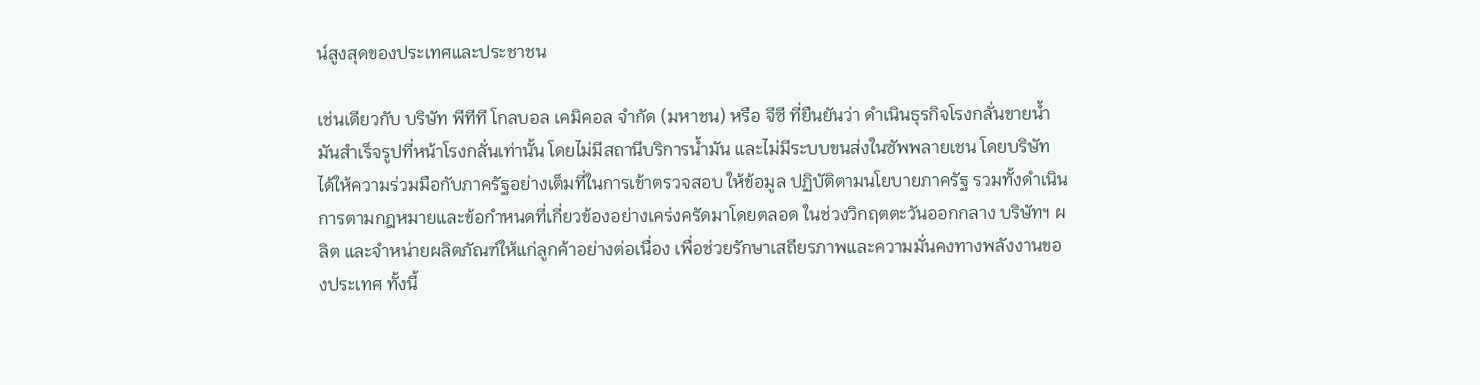น์สูงสุดของประเทศและประชาชน

เช่นเดียวกับ บริษัท พีทีที โกลบอล เคมิคอล จำกัด (มหาชน) หรือ จีซี ที่ยืนยันว่า ดำเนินธุรกิจโรงกลั่นขายน้ำมันสำเร็จรูปที่หน้าโรงกลั่นเท่านั้น โดยไม่มีสถานีบริการน้ำมัน และไม่มีระบบขนส่งในซัพพลายเชน โดยบริษัท ได้ให้ความร่วมมือกับภาครัฐอย่างเต็มที่ในการเข้าตรวจสอบ ให้ข้อมูล ปฏิบัติตามนโยบายภาครัฐ รวมทั้งดำเนินการตามกฎหมายและข้อกำหนดที่เกี่ยวข้องอย่างเคร่งครัดมาโดยตลอด ในช่วงวิกฤตตะวันออกกลาง บริษัทฯ ผลิต และจำหน่ายผลิตภัณฑ์ให้แก่ลูกค้าอย่างต่อเนื่อง เพื่อช่วยรักษาเสถียรภาพและความมั่นคงทางพลังงานของประเทศ ทั้งนี้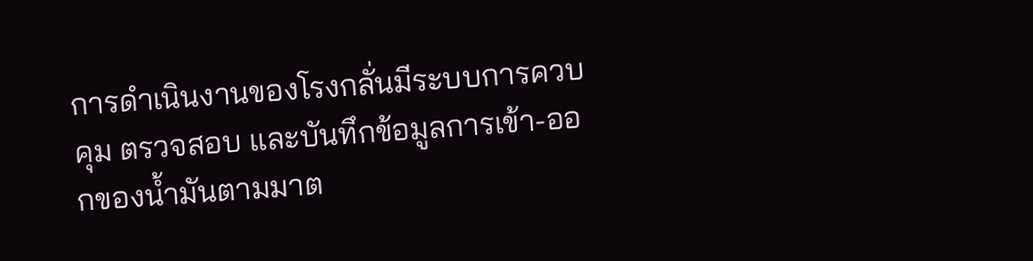การดำเนินงานของโรงกลั่นมีระบบการควบคุม ตรวจสอบ และบันทึกข้อมูลการเข้า-ออกของน้ำมันตามมาต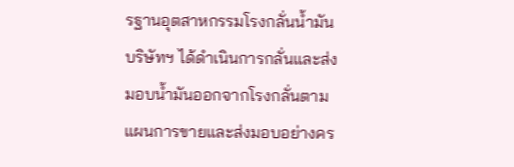รฐานอุตสาหกรรมโรงกลั่นน้ำมัน บริษัทฯ ได้ดำเนินการกลั่นและส่งมอบน้ำมันออกจากโรงกลั่นตามแผนการขายและส่งมอบอย่างคร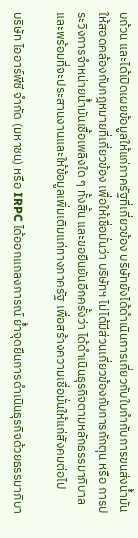บถ้วน และได้เปิดเผยข้อมูลให้แก่ภาครัฐที่เกี่ยวข้อง บริษัทยังได้ดำเนินการเกี่ยวกับใบกำกับการขนส่งน้ำมันให้สอดคล้องกับกฎหมายที่เกี่ยวข้อง เพื่อให้เชื่อมั่นว่า บริษัทฯ ไม่ได้มีส่วนเกี่ยวข้องกับการกักตุน หรือ การประวิงการจำหน่ายน้ำมันเชื้อเพลิงใด ๆ ทั้งสิ้น และขอยืนยันอีกครั้งว่า ได้ดำเนินธุรกิจตามหลักธรรมาภิบาล และพร้อมที่จะประสานงานและให้ข้อมูลเพิ่มเติมแก่ทางภาครัฐ เพื่อสร้างความเชื่อมั่นให้แก่สังคมต่อไป

บริษัท ไออาร์พีซี จำกัด (มหาชน) หรือ IRPC ได้ออกแถลงการณ์ ย้ำจุดยืนการดำเนินธุรกิจด้วยธรรมาภิบา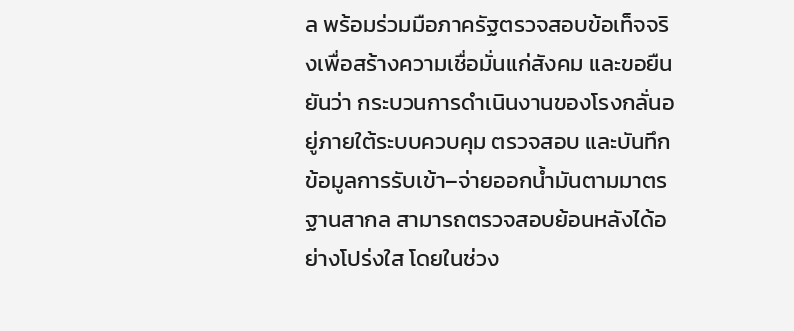ล พร้อมร่วมมือภาครัฐตรวจสอบข้อเท็จจริงเพื่อสร้างความเชื่อมั่นแก่สังคม และขอยืนยันว่า กระบวนการดำเนินงานของโรงกลั่นอยู่ภายใต้ระบบควบคุม ตรวจสอบ และบันทึกข้อมูลการรับเข้า–จ่ายออกน้ำมันตามมาตรฐานสากล สามารถตรวจสอบย้อนหลังได้อย่างโปร่งใส โดยในช่วง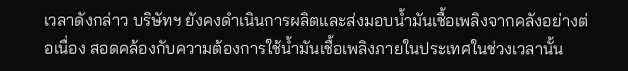เวลาดังกล่าว บริษัทฯ ยังคงดำเนินการผลิตและส่งมอบน้ำมันเชื้อเพลิงจากคลังอย่างต่อเนื่อง สอดคล้องกับความต้องการใช้น้ำมันเชื้อเพลิงภายในประเทศในช่วงเวลานั้น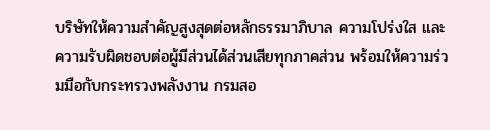บริษัทให้ความสำคัญสูงสุดต่อหลักธรรมาภิบาล ความโปร่งใส และความรับผิดชอบต่อผู้มีส่วนได้ส่วนเสียทุกภาคส่วน พร้อมให้ความร่วมมือกับกระทรวงพลังงาน กรมสอ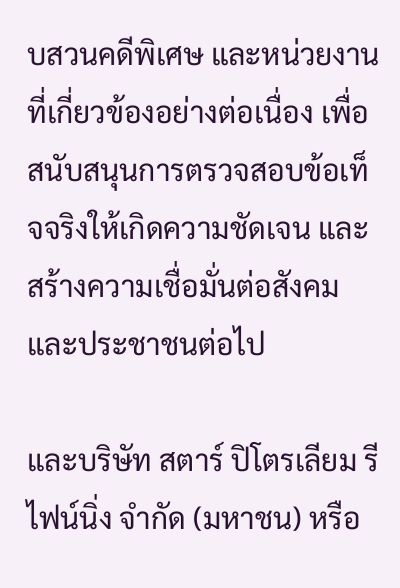บสวนคดีพิเศษ และหน่วยงานที่เกี่ยวข้องอย่างต่อเนื่อง เพื่อสนับสนุนการตรวจสอบข้อเท็จจริงให้เกิดความชัดเจน และสร้างความเชื่อมั่นต่อสังคมและประชาชนต่อไป

และบริษัท สตาร์ ปิโตรเลียม รีไฟน์นิ่ง จำกัด (มหาชน) หรือ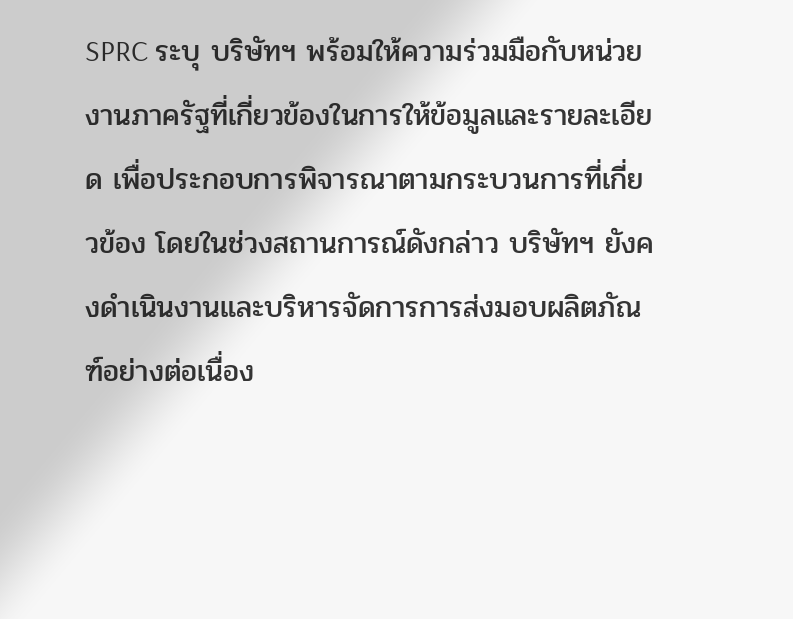SPRC ระบุ บริษัทฯ พร้อมให้ความร่วมมือกับหน่วยงานภาครัฐที่เกี่ยวข้องในการให้ข้อมูลและรายละเอียด เพื่อประกอบการพิจารณาตามกระบวนการที่เกี่ยวข้อง โดยในช่วงสถานการณ์ดังกล่าว บริษัทฯ ยังคงดำเนินงานและบริหารจัดการการส่งมอบผลิตภัณฑ์อย่างต่อเนื่อง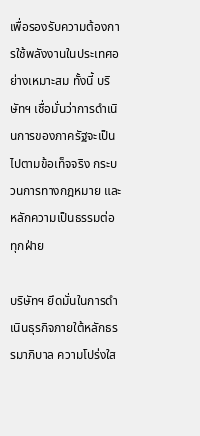เพื่อรองรับความต้องการใช้พลังงานในประเทศอย่างเหมาะสม ทั้งนี้ บริษัทฯ เชื่อมั่นว่าการดำเนินการของภาครัฐจะเป็นไปตามข้อเท็จจริง กระบวนการทางกฎหมาย และหลักความเป็นธรรมต่อทุกฝ่าย

บริษัทฯ ยึดมั่นในการดำเนินธุรกิจภายใต้หลักธรรมาภิบาล ความโปร่งใส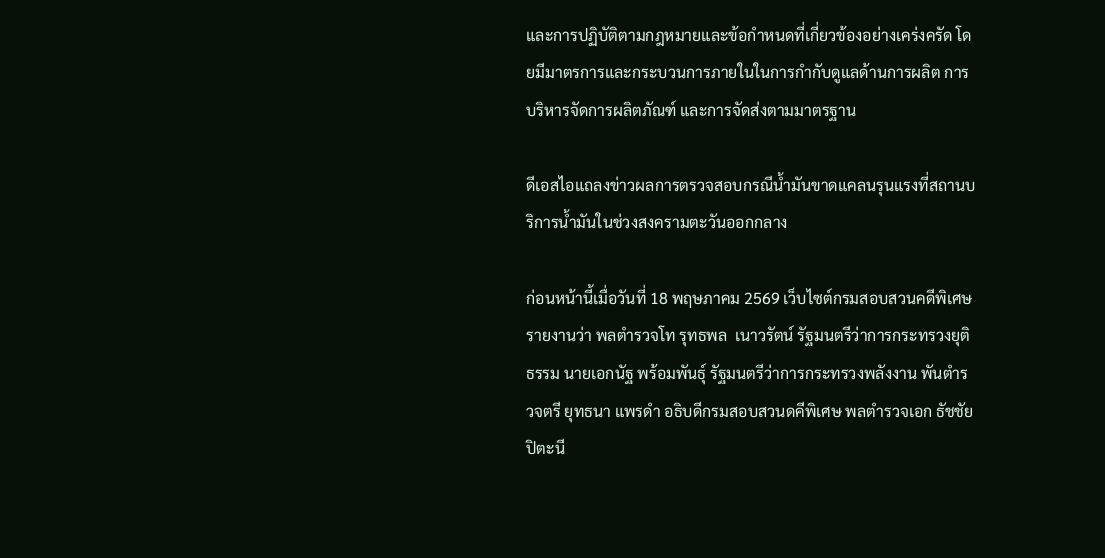และการปฏิบัติตามกฎหมายและข้อกำหนดที่เกี่ยวข้องอย่างเคร่งครัด โดยมีมาตรการและกระบวนการภายในในการกำกับดูแลด้านการผลิต การบริหารจัดการผลิตภัณฑ์ และการจัดส่งตามมาตรฐาน

ดีเอสไอแถลงข่าวผลการตรวจสอบกรณีน้ำมันขาดแคลนรุนแรงที่สถานบริการน้ำมันในช่วงสงครามตะวันออกกลาง

ก่อนหน้านี้เมื่อวันที่ 18 พฤษภาคม 2569 เว็บไซต์กรมสอบสวนคดีพิเศษ รายงานว่า พลตำรวจโท รุทธพล  เนาวรัตน์ รัฐมนตรีว่าการกระทรวงยุติธรรม นายเอกนัฐ พร้อมพันธุ์ รัฐมนตรีว่าการกระทรวงพลังงาน พันตำรวจตรี ยุทธนา แพรดำ อธิบดีกรมสอบสวนดคีพิเศษ พลตำรวจเอก ธัชชัย ปิตะนี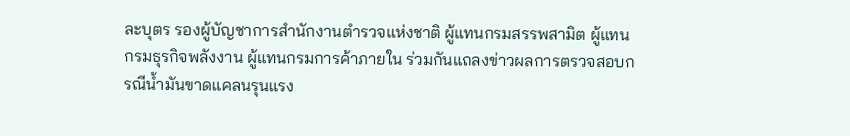ละบุตร รองผู้บัญชาการสำนักงานตำรวจแห่งชาติ ผู้แทนกรมสรรพสามิต ผู้แทนกรมธุรกิจพลังงาน ผู้แทนกรมการค้าภายใน ร่วมกันแถลงข่าวผลการตรวจสอบกรณีน้ำมันขาดแคลนรุนแรง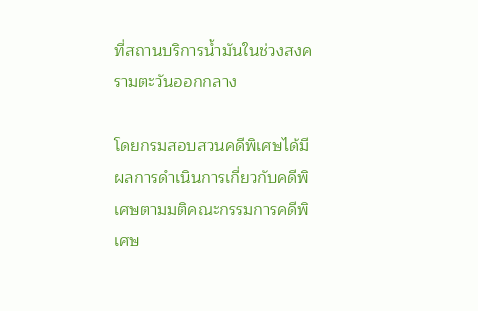ที่สถานบริการน้ำมันในช่วงสงครามตะวันออกกลาง

โดยกรมสอบสวนคดีพิเศษได้มีผลการดำเนินการเกี่ยวกับคดีพิเศษตามมติคณะกรรมการคดีพิเศษ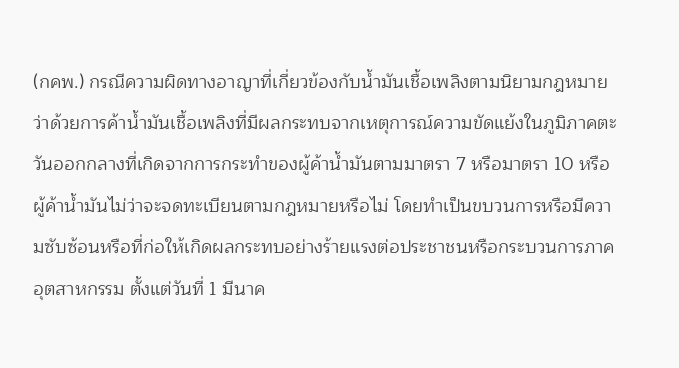(กคพ.) กรณีความผิดทางอาญาที่เกี่ยวข้องกับน้ำมันเชื้อเพลิงตามนิยามกฎหมายว่าด้วยการค้าน้ำมันเชื้อเพลิงที่มีผลกระทบจากเหตุการณ์ความขัดแย้งในภูมิภาคตะวันออกกลางที่เกิดจากการกระทำของผู้ค้าน้ำมันตามมาตรา 7 หรือมาตรา 10 หรือผู้ค้าน้ำมันไม่ว่าจะจดทะเบียนตามกฎหมายหรือไม่ โดยทำเป็นขบวนการหรือมีความซับซ้อนหรือที่ก่อให้เกิดผลกระทบอย่างร้ายแรงต่อประชาชนหรือกระบวนการภาคอุตสาหกรรม ตั้งแต่วันที่ 1 มีนาค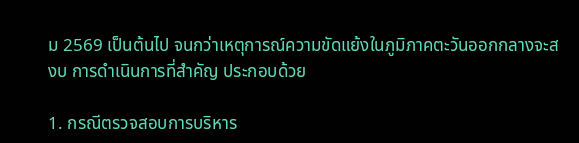ม 2569 เป็นต้นไป จนกว่าเหตุการณ์ความขัดแย้งในภูมิภาคตะวันออกกลางจะสงบ การดำเนินการที่สำคัญ ประกอบด้วย

1. กรณีตรวจสอบการบริหาร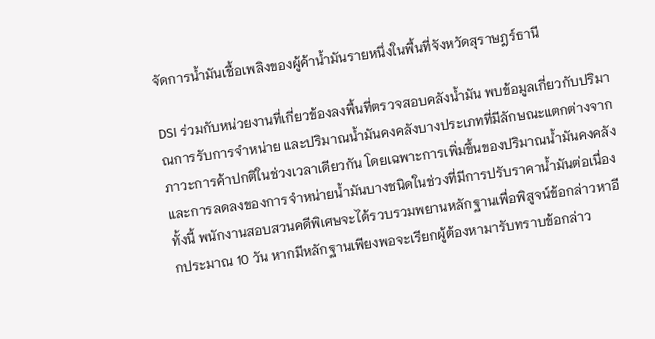จัดการน้ำมันเชื้อเพลิงของผู้ค้าน้ำมันรายหนึ่งในพื้นที่จังหวัดสุราษฎร์ธานี

DSI ร่วมกับหน่วยงานที่เกี่ยวข้องลงพื้นที่ตรวจสอบคลังน้ำมัน พบข้อมูลเกี่ยวกับปริมาณการรับการจำหน่าย และปริมาณน้ำมันคงคลังบางประเภทที่มีลักษณะแตกต่างจากภาวะการค้าปกติในช่วงเวลาเดียวกัน โดยเฉพาะการเพิ่มขึ้นของปริมาณน้ำมันคงคลังและการลดลงของการจำหน่ายน้ำมันบางชนิดในช่วงที่มีการปรับราคาน้ำมันต่อเนื่อง ทั้งนี้ พนักงานสอบสวนคดีพิเศษจะได้รวบรวมพยานหลักฐานเพื่อพิสูจน์ข้อกล่าวหาอีกประมาณ 10 วัน หากมีหลักฐานเพียงพอจะเรียกผู้ต้องหามารับทราบข้อกล่าว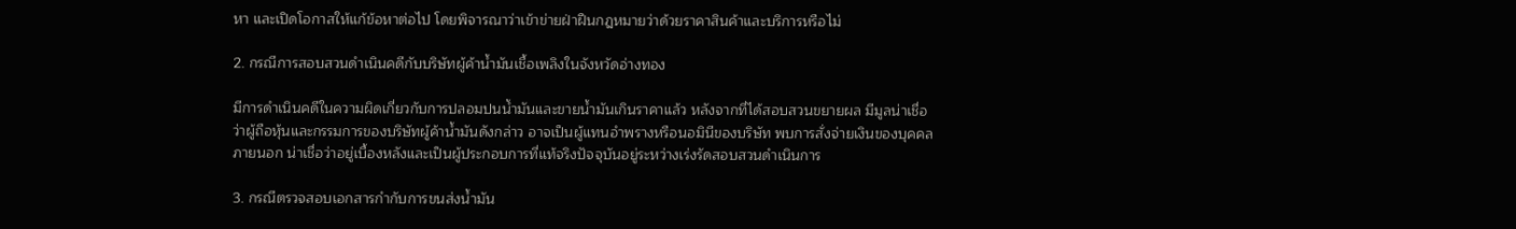หา และเปิดโอกาสให้แก้ข้อหาต่อไป โดยพิจารณาว่าเข้าข่ายฝ่าฝืนกฎหมายว่าด้วยราคาสินค้าและบริการหรือไม่

2. กรณีการสอบสวนดำเนินคดีกับบริษัทผู้ค้าน้ำมันเชื้อเพลิงในจังหวัดอ่างทอง

มีการดำเนินคดีในความผิดเกี่ยวกับการปลอมปนน้ำมันและขายน้ำมันเกินราคาแล้ว หลังจากที่ได้สอบสวนขยายผล มีมูลน่าเชื่อว่าผู้ถือหุ้นและกรรมการของบริษัทผู้ค้าน้ำมันดังกล่าว อาจเป็นผู้แทนอำพรางหรือนอมินีของบริษัท พบการสั่งจ่ายเงินของบุคคลภายนอก น่าเชื่อว่าอยู่เบื้องหลังและเป็นผู้ประกอบการที่แท้จริงปัจจุบันอยู่ระหว่างเร่งรัดสอบสวนดำเนินการ

3. กรณีตรวจสอบเอกสารกำกับการขนส่งน้ำมัน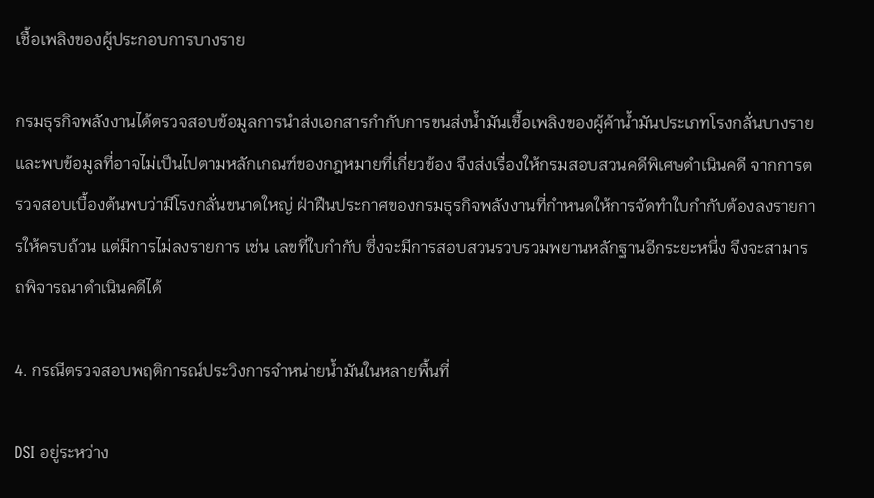เชื้อเพลิงของผู้ประกอบการบางราย

กรมธุรกิจพลังงานได้ตรวจสอบข้อมูลการนำส่งเอกสารกำกับการขนส่งน้ำมันเชื้อเพลิงของผู้ค้าน้ำมันประเภทโรงกลั่นบางราย และพบข้อมูลที่อาจไม่เป็นไปตามหลักเกณฑ์ของกฎหมายที่เกี่ยวข้อง จึงส่งเรื่องให้กรมสอบสวนคดีพิเศษดำเนินคดี จากการตรวจสอบเบื้องต้นพบว่ามีโรงกลั่นขนาดใหญ่ ฝ่าฝืนประกาศของกรมธุรกิจพลังงานที่กำหนดให้การจัดทำใบกำกับต้องลงรายการให้ครบถ้วน แต่มีการไม่ลงรายการ เช่น เลขที่ใบกำกับ ซึ่งจะมีการสอบสวนรวบรวมพยานหลักฐานอีกระยะหนึ่ง จึงจะสามารถพิจารณาดำเนินคดีได้

4. กรณีตรวจสอบพฤติการณ์ประวิงการจำหน่ายน้ำมันในหลายพื้นที่

DSI อยู่ระหว่าง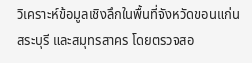วิเคราะห์ข้อมูลเชิงลึกในพื้นที่จังหวัดขอนแก่น สระบุรี และสมุทรสาคร โดยตรวจสอ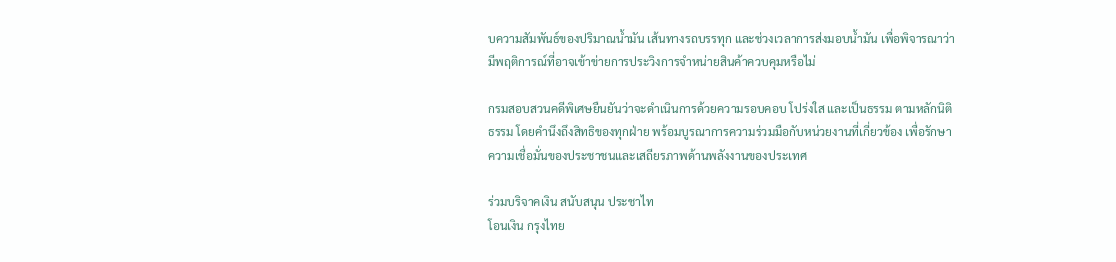บความสัมพันธ์ของปริมาณน้ำมัน เส้นทางรถบรรทุก และช่วงเวลาการส่งมอบน้ำมัน เพื่อพิจารณาว่ามีพฤติการณ์ที่อาจเข้าข่ายการประวิงการจำหน่ายสินค้าควบคุมหรือไม่

กรมสอบสวนคดีพิเศษยืนยันว่าจะดำเนินการด้วยความรอบคอบ โปร่งใส และเป็นธรรม ตามหลักนิติธรรม โดยคำนึงถึงสิทธิของทุกฝ่าย พร้อมบูรณาการความร่วมมือกับหน่วยงานที่เกี่ยวข้อง เพื่อรักษาความเชื่อมั่นของประชาชนและเสถียรภาพด้านพลังงานของประเทศ

ร่วมบริจาคเงิน สนับสนุน ประชาไท
โอนเงิน กรุงไทย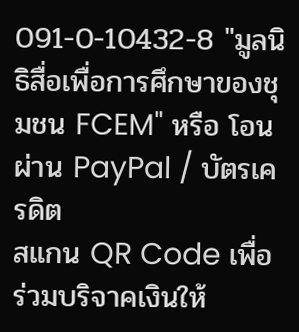091-0-10432-8 "มูลนิธิสื่อเพื่อการศึกษาของชุมชน FCEM" หรือ โอนผ่าน PayPal / บัตรเครดิต
สแกน QR Code เพื่อร่วมบริจาคเงินให้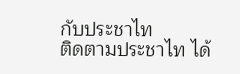กับประชาไท
ติดตามประชาไท ได้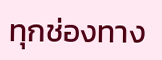ทุกช่องทาง